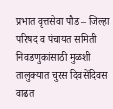प्रभात वृत्तसेवा पौड – जिल्हा परिषद व पंचायत समिती निवडणुकांसाठी मुळशी तालुक्यात चुरस दिवसेंदिवस वाढत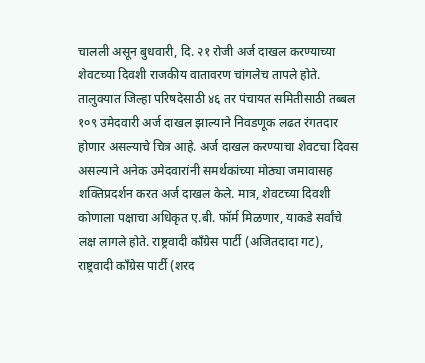चालली असून बुधवारी, दि. २१ रोजी अर्ज दाखल करण्याच्या शेवटच्या दिवशी राजकीय वातावरण चांगलेच तापले होते. तालुक्यात जिल्हा परिषदेसाठी ४६ तर पंचायत समितीसाठी तब्बल १०९ उमेदवारी अर्ज दाखल झाल्याने निवडणूक लढत रंगतदार होणार असल्याचे चित्र आहे. अर्ज दाखल करण्याचा शेवटचा दिवस असल्याने अनेक उमेदवारांनी समर्थकांच्या मोठ्या जमावासह शक्तिप्रदर्शन करत अर्ज दाखल केले. मात्र, शेवटच्या दिवशी कोणाला पक्षाचा अधिकृत ए.बी. फॉर्म मिळणार, याकडे सर्वांचे लक्ष लागले होते. राष्ट्रवादी काँग्रेस पार्टी (अजितदादा गट), राष्ट्रवादी काँग्रेस पार्टी (शरद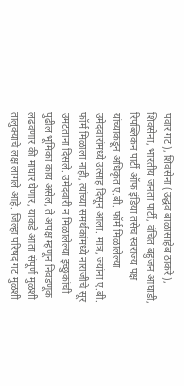पवार गट), शिवसेना (उद्धव बाळासाहेब ठाकरे), शिवसेना, भारतीय जनता पार्टी, वंचित बहुजन आघाडी, रिपब्लिकन पार्टी ऑफ इंडिया तसेच स्वराज्य पक्ष यांच्याकडून अधिकृत ए.बी. फॉर्म मिळालेल्या उमेदवारांमध्ये उत्साह दिसून आला. मात्र, ज्यांना ए.बी. फॉर्म मिळाला नाही, त्यांच्या समर्थकांमध्ये नाराजीचे सूर उमटताना दिसले. उमेदवारी न मिळालेल्या इच्छुकांची पुढील भूमिका काय असेल, ते अपक्ष म्हणून निवडणूक लढवणार की माघार घेणार, याकडे आता संपूर्ण मुळशी तालुक्याचे लक्ष लागले आहे. जिल्हा परिषद गट मुळशी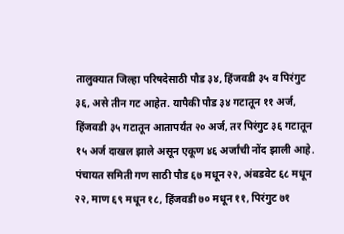तालुक्यात जिल्हा परिषदेसाठी पौड ३४, हिंजवडी ३५ व पिरंगुट ३६, असे तीन गट आहेत. यापैकी पौड ३४ गटातून ११ अर्ज, हिंजवडी ३५ गटातून आतापर्यंत २० अर्ज, तर पिरंगुट ३६ गटातून १५ अर्ज दाखल झाले असून एकूण ४६ अर्जांची नोंद झाली आहे. पंचायत समिती गण साठी पौड ६७ मधून २२, अंबडवेट ६८ मधून २२, माण ६९ मधून १८, हिंजवडी ७० मधून ११, पिरंगुट ७१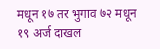मधून १७ तर भुगाव ७२ मधून १९ अर्ज दाखल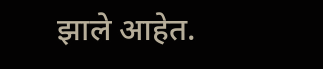झाले आहेत.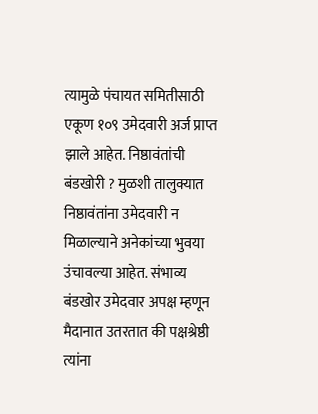त्यामुळे पंचायत समितीसाठी एकूण १०९ उमेदवारी अर्ज प्राप्त झाले आहेत. निष्ठावंतांची बंडखोरी ? मुळशी तालुक्यात निष्ठावंतांना उमेदवारी न मिळाल्याने अनेकांच्या भुवया उंचावल्या आहेत. संभाव्य बंडखोर उमेदवार अपक्ष म्हणून मैदानात उतरतात की पक्षश्रेष्ठी त्यांना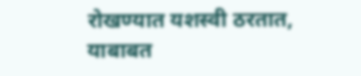रोखण्यात यशस्वी ठरतात, याबाबत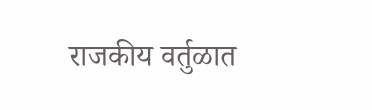राजकीय वर्तुळात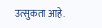उत्सुकता आहे.